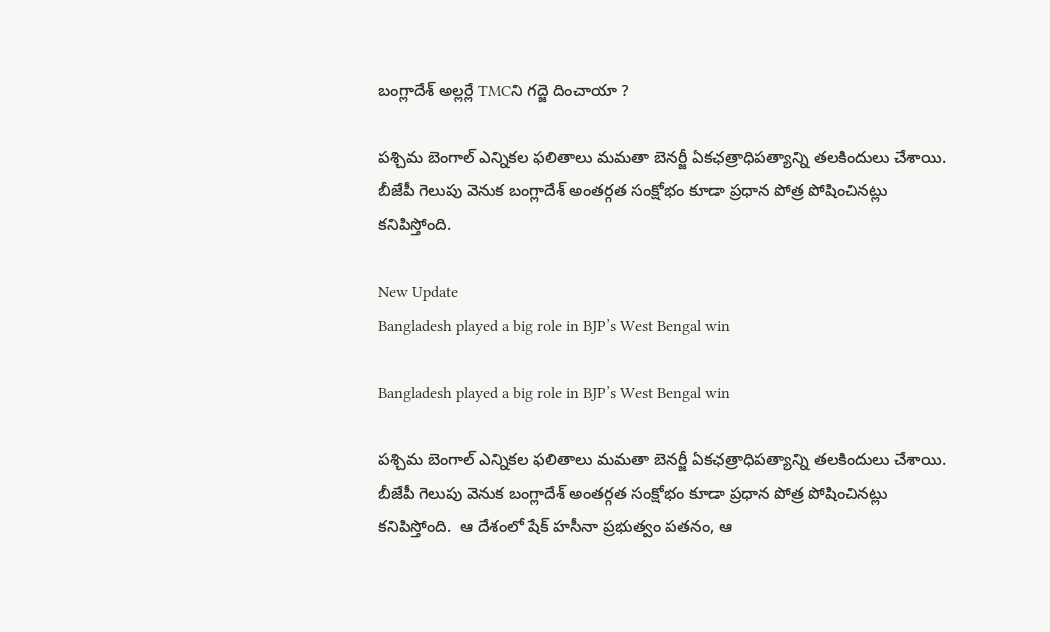బంగ్లాదేశ్‌ అల్లర్లే TMCని గద్జె దించాయా ?

పశ్చిమ బెంగాల్ ఎన్నికల ఫలితాలు మమతా బెనర్జీ ఏకఛత్రాధిపత్యాన్ని తలకిందులు చేశాయి. బీజేపీ గెలుపు వెనుక బంగ్లాదేశ్‌ అంతర్గత సంక్షోభం కూడా ప్రధాన పోత్ర పోషించినట్లు కనిపిస్తోంది.

New Update
Bangladesh played a big role in BJP’s West Bengal win

Bangladesh played a big role in BJP’s West Bengal win

పశ్చిమ బెంగాల్ ఎన్నికల ఫలితాలు మమతా బెనర్జీ ఏకఛత్రాధిపత్యాన్ని తలకిందులు చేశాయి. బీజేపీ గెలుపు వెనుక బంగ్లాదేశ్‌ అంతర్గత సంక్షోభం కూడా ప్రధాన పోత్ర పోషించినట్లు కనిపిస్తోంది.  ఆ దేశంలో షేక్ హసీనా ప్రభుత్వం పతనం, ఆ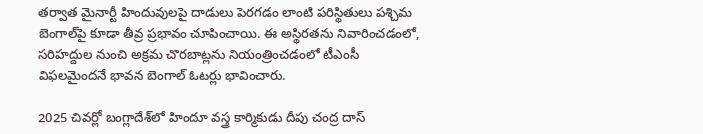తర్వాత మైనార్టీ హిందువులపై దాడులు పెరగడం లాంటి పరిస్థితులు పశ్చిమ బెంగాల్‌పై కూడా తీవ్ర ప్రభావం చూపించాయి. ఈ అస్థిరతను నివారించడంలో, సరిహద్దుల నుంచి అక్రమ చొరబాట్లను నియంత్రించడంలో టీఎంసీ విఫలమైందనే భావన బెంగాల్‌ ఓటర్లు భావించారు.

2025 చివర్లో బంగ్లాదేశ్‌లో హిందూ వస్త్ర కార్మికుడు దీపు చంద్ర దాస్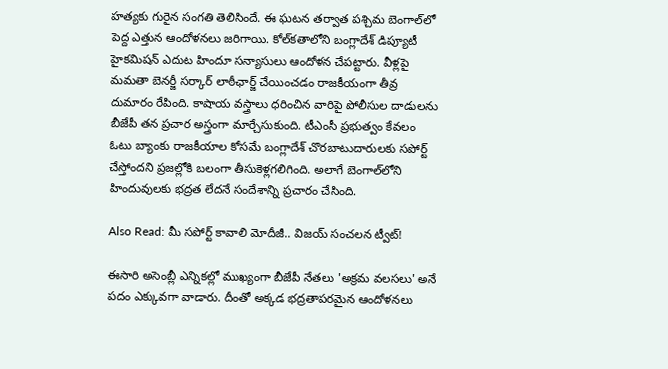హత్యకు గురైన సంగతి తెలిసిందే. ఈ ఘటన తర్వాత పశ్చిమ బెంగాల్‌లో పెద్ద ఎత్తున ఆందోళనలు జరిగాయి. కోల్‌కతాలోని బంగ్లాదేశ్ డిప్యూటీ హైకమిషన్ ఎదుట హిందూ సన్యాసులు ఆందోళన చేపట్టారు. వీళ్లపై మమతా బెనర్జీ సర్కార్ లాఠీఛార్జ్ చేయించడం రాజకీయంగా తీవ్ర దుమారం రేపింది. కాషాయ వస్త్రాలు ధరించిన వారిపై పోలీసుల దాడులను బీజేపీ తన ప్రచార అస్త్రంగా మార్చేసుకుంది. టీఎంసీ ప్రభుత్వం కేవలం ఓటు బ్యాంకు రాజకీయాల కోసమే బంగ్లాదేశ్ చొరబాటుదారులకు సపోర్ట్ చేస్తోందని ప్రజల్లోకి బలంగా తీసుకెళ్లగలిగింది. అలాగే బెంగాల్‌లోని హిందువులకు భద్రత లేదనే సందేశాన్ని ప్రచారం చేసింది.

Also Read: మీ సపోర్ట్ కావాలి మోదీజీ.. విజయ్ సంచలన ట్వీట్!

ఈసారి అసెంబ్లీ ఎన్నికల్లో ముఖ్యంగా బీజేపీ నేతలు 'అక్రమ వలసలు' అనే పదం ఎక్కువగా వాడారు. దీంతో అక్కడ భద్రతాపరమైన ఆందోళనలు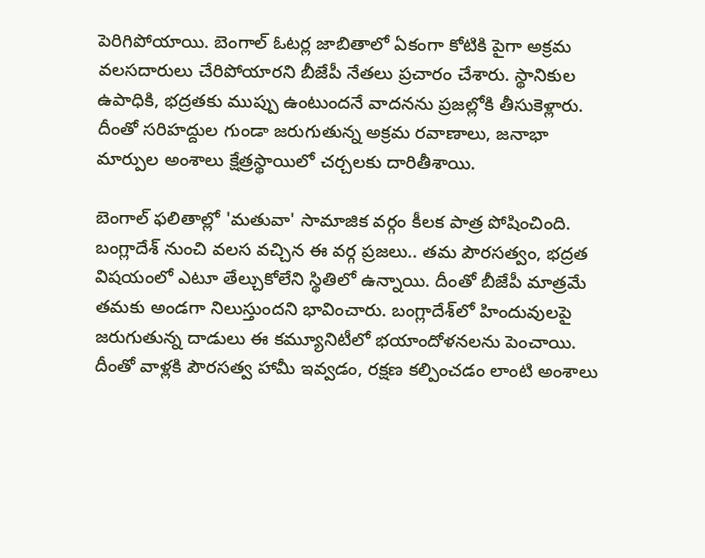పెరిగిపోయాయి. బెంగాల్ ఓటర్ల జాబితాలో ఏకంగా కోటికి పైగా అక్రమ వలసదారులు చేరిపోయారని బీజేపీ నేతలు ప్రచారం చేశారు. స్థానికుల ఉపాధికి, భద్రతకు ముప్పు ఉంటుందనే వాదనను ప్రజల్లోకి తీసుకెళ్లారు. దీంతో సరిహద్దుల గుండా జరుగుతున్న అక్రమ రవాణాలు, జనాభా మార్పుల అంశాలు క్షేత్రస్థాయిలో చర్చలకు దారితీశాయి.

బెంగాల్ ఫలితాల్లో 'మతువా' సామాజిక వర్గం కీలక పాత్ర పోషించింది. బంగ్లాదేశ్ నుంచి వలస వచ్చిన ఈ వర్గ ప్రజలు.. తమ పౌరసత్వం, భద్రత విషయంలో ఎటూ తేల్చుకోలేని స్థితిలో ఉన్నాయి. దీంతో బీజేపీ మాత్రమే తమకు అండగా నిలుస్తుందని భావించారు. బంగ్లాదేశ్‌లో హిందువులపై జరుగుతున్న దాడులు ఈ కమ్యూనిటీలో భయాందోళనలను పెంచాయి. దీంతో వాళ్లకి పౌరసత్వ హామీ ఇవ్వడం, రక్షణ కల్పించడం లాంటి అంశాలు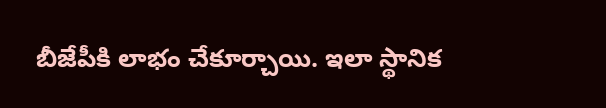బీజేపీకి లాభం చేకూర్చాయి. ఇలా స్థానిక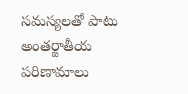సమస్యలతో పాటు అంతర్జాతీయ పరిణామాలు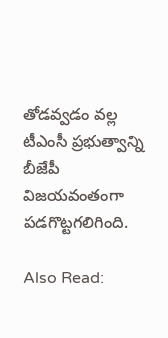తోడవ్వడం వల్ల టీఎంసీ ప్రభుత్వాన్ని బీజేపీ విజయవంతంగా పడగొట్టగలిగింది.

Also Read: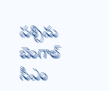పశ్చిమ బెంగాల్ సీఎం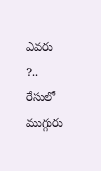ఎవరు ?.. రేసులో ముగ్గురు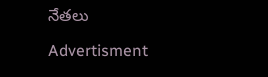నేతలు

Advertisment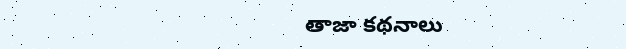తాజా కథనాలు